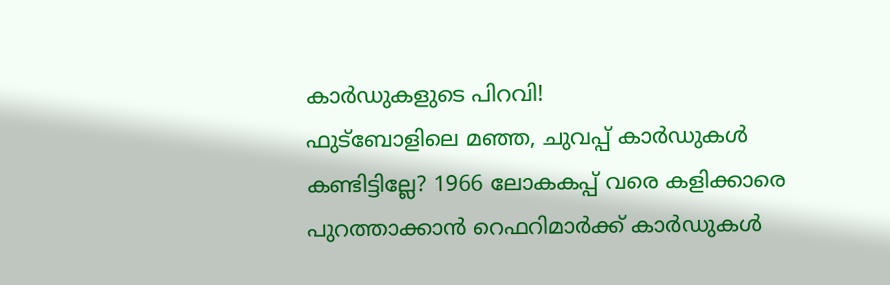കാർഡുകളുടെ പിറവി!
ഫുട്‌ബോളിലെ മഞ്ഞ, ചുവപ്പ് കാർഡുകൾ കണ്ടിട്ടില്ലേ? 1966 ലോകകപ്പ് വരെ കളിക്കാരെ പുറത്താക്കാൻ റെഫറിമാർക്ക് കാർഡുകൾ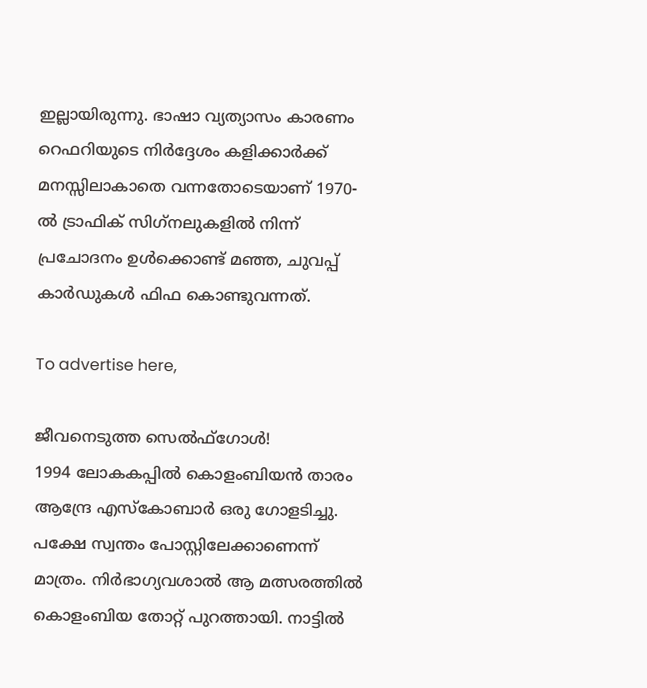ഇല്ലായിരുന്നു. ഭാഷാ വ്യത്യാസം കാരണം റെഫറിയുടെ നിർദ്ദേശം കളിക്കാർക്ക് മനസ്സിലാകാതെ വന്നതോടെയാണ് 1970-ൽ ട്രാഫിക് സിഗ്‌നലുകളിൽ നിന്ന് പ്രചോദനം ഉൾക്കൊണ്ട് മഞ്ഞ, ചുവപ്പ് കാർഡുകൾ ഫിഫ കൊണ്ടുവന്നത്.

To advertise here,

ജീവനെടുത്ത സെൽഫ്‌ഗോൾ!
1994 ലോകകപ്പിൽ കൊളംബിയൻ താരം ആന്ദ്രേ എസ്‌കോബാർ ഒരു ഗോളടിച്ചു. പക്ഷേ സ്വന്തം പോസ്റ്റിലേക്കാണെന്ന് മാത്രം. നിർഭാഗ്യവശാൽ ആ മത്സരത്തിൽ കൊളംബിയ തോറ്റ് പുറത്തായി. നാട്ടിൽ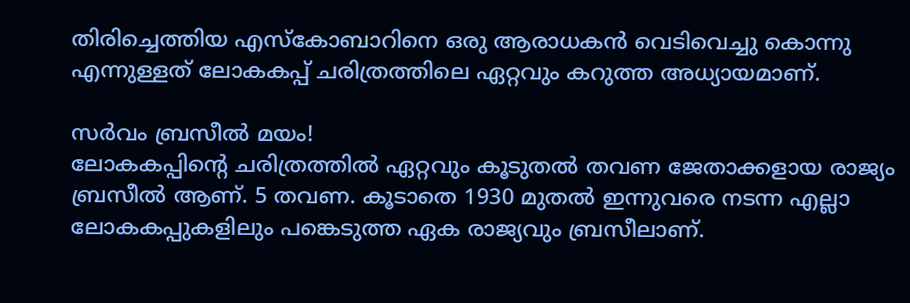തിരിച്ചെത്തിയ എസ്‌കോബാറിനെ ഒരു ആരാധകൻ വെടിവെച്ചു കൊന്നു എന്നുള്ളത് ലോകകപ്പ് ചരിത്രത്തിലെ ഏറ്റവും കറുത്ത അധ്യായമാണ്.

സർവം ബ്രസീൽ മയം!
ലോകകപ്പിന്റെ ചരിത്രത്തിൽ ഏറ്റവും കൂടുതൽ തവണ ജേതാക്കളായ രാജ്യം ബ്രസീൽ ആണ്. 5 തവണ. കൂടാതെ 1930 മുതൽ ഇന്നുവരെ നടന്ന എല്ലാ ലോകകപ്പുകളിലും പങ്കെടുത്ത ഏക രാജ്യവും ബ്രസീലാണ്.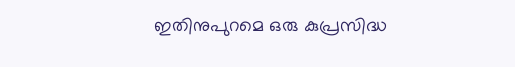ഇതിനുപുറമെ ഒരു കുപ്രസിദ്ധ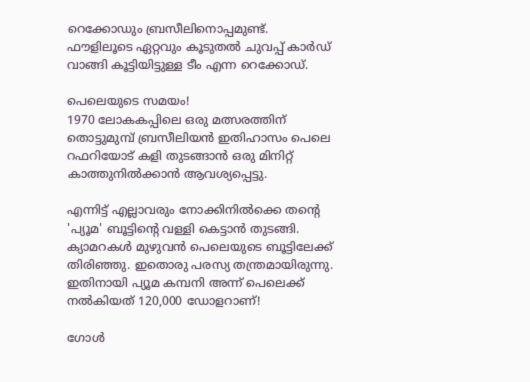റെക്കോഡും ബ്രസീലിനൊപ്പമുണ്ട്. ഫൗളിലൂടെ ഏറ്റവും കൂടുതൽ ചുവപ്പ് കാർഡ് വാങ്ങി കൂട്ടിയിട്ടുള്ള ടീം എന്ന റെക്കോഡ്.

പെലെയുടെ സമയം!
1970 ലോകകപ്പിലെ ഒരു മത്സരത്തിന് തൊട്ടുമുമ്പ് ബ്രസീലിയൻ ഇതിഹാസം പെലെ റഫറിയോട് കളി തുടങ്ങാൻ ഒരു മിനിറ്റ് കാത്തുനിൽക്കാൻ ആവശ്യപ്പെട്ടു.

എന്നിട്ട് എല്ലാവരും നോക്കിനിൽക്കെ തന്റെ 'പ്യൂമ' ബൂട്ടിന്റെ വള്ളി കെട്ടാൻ തുടങ്ങി. ക്യാമറകൾ മുഴുവൻ പെലെയുടെ ബൂട്ടിലേക്ക് തിരിഞ്ഞു. ഇതൊരു പരസ്യ തന്ത്രമായിരുന്നു. ഇതിനായി പ്യൂമ കമ്പനി അന്ന് പെലെക്ക് നൽകിയത് 120,000 ഡോളറാണ്!

ഗോൾ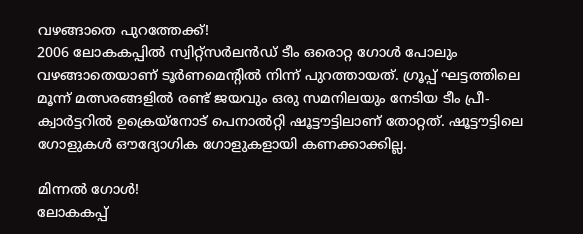വഴങ്ങാതെ പുറത്തേക്ക്!
2006 ലോകകപ്പിൽ സ്വിറ്റ്‌സർലൻഡ് ടീം ഒരൊറ്റ ഗോൾ പോലും വഴങ്ങാതെയാണ് ടൂർണമെന്റിൽ നിന്ന് പുറത്തായത്. ഗ്രൂപ്പ് ഘട്ടത്തിലെ മൂന്ന് മത്സരങ്ങളിൽ രണ്ട് ജയവും ഒരു സമനിലയും നേടിയ ടീം പ്രീ-ക്വാർട്ടറിൽ ഉക്രെയ്‌നോട് പെനാൽറ്റി ഷൂട്ടൗട്ടിലാണ് തോറ്റത്. ഷൂട്ടൗട്ടിലെ ഗോളുകൾ ഔദ്യോഗിക ഗോളുകളായി കണക്കാക്കില്ല.

മിന്നൽ ഗോൾ!
ലോകകപ്പ്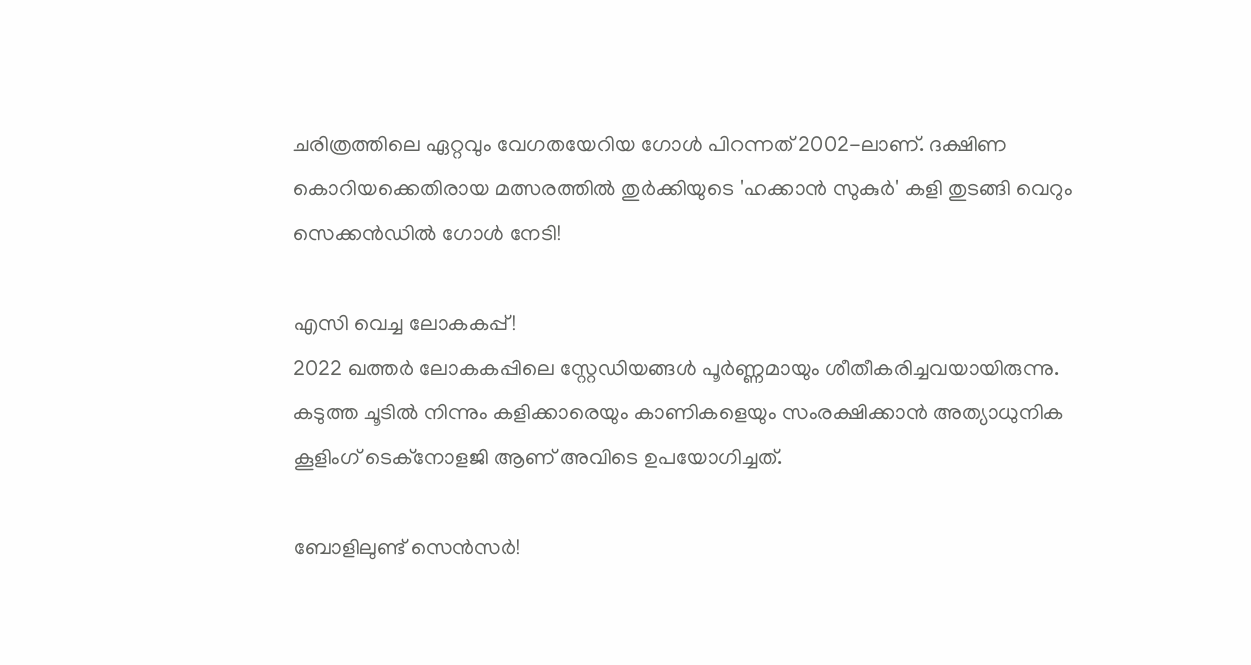ചരിത്രത്തിലെ ഏറ്റവും വേഗതയേറിയ ഗോൾ പിറന്നത് 2002-ലാണ്. ദക്ഷിണ കൊറിയക്കെതിരായ മത്സരത്തിൽ തുർക്കിയുടെ 'ഹക്കാൻ സുകുർ' കളി തുടങ്ങി വെറും സെക്കൻഡിൽ ഗോൾ നേടി!

എസി വെച്ച ലോകകപ്പ്!
2022 ഖത്തർ ലോകകപ്പിലെ സ്റ്റേഡിയങ്ങൾ പൂർണ്ണമായും ശീതീകരിച്ചവയായിരുന്നു. കടുത്ത ചൂടിൽ നിന്നും കളിക്കാരെയും കാണികളെയും സംരക്ഷിക്കാൻ അത്യാധുനിക കൂളിംഗ് ടെക്‌നോളജി ആണ് അവിടെ ഉപയോഗിച്ചത്.

ബോളിലുണ്ട് സെൻസർ!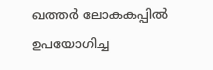ഖത്തർ ലോകകപ്പിൽ ഉപയോഗിച്ച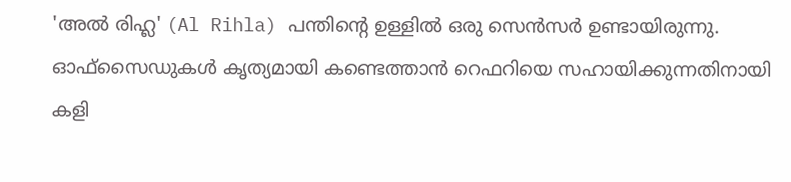'അൽ രിഹ്ല' (Al Rihla) പന്തിന്റെ ഉള്ളിൽ ഒരു സെൻസർ ഉണ്ടായിരുന്നു. ഓഫ്സൈഡുകൾ കൃത്യമായി കണ്ടെത്താൻ റെഫറിയെ സഹായിക്കുന്നതിനായി കളി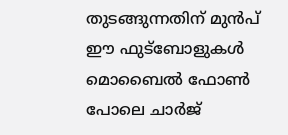തുടങ്ങുന്നതിന് മുൻപ് ഈ ഫുട്‌ബോളുകൾ മൊബൈൽ ഫോൺ പോലെ ചാർജ്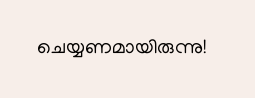ചെയ്യണമായിരുന്നു!